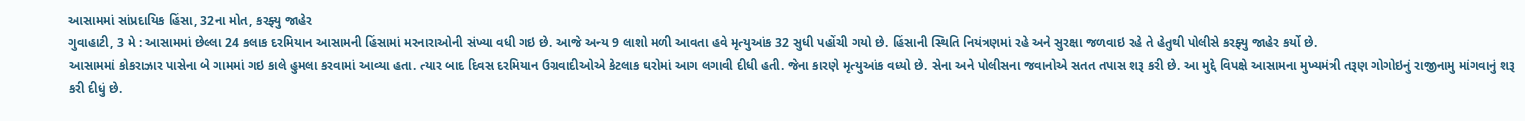આસામમાં સાંપ્રદાયિક હિંસા, 32ના મોત, કરફ્યુ જાહેર
ગુવાહાટી, 3 મે : આસામમાં છેલ્લા 24 કલાક દરમિયાન આસામની હિંસામાં મરનારાઓની સંખ્યા વધી ગઇ છે. આજે અન્ય 9 લાશો મળી આવતા હવે મૃત્યુઆંક 32 સુધી પહોંચી ગયો છે. હિંસાની સ્થિતિ નિયંત્રણમાં રહે અને સુરક્ષા જળવાઇ રહે તે હેતુથી પોલીસે કરફ્યુ જાહેર કર્યો છે.
આસામમાં કોકરાઝાર પાસેના બે ગામમાં ગઇ કાલે હુમલા કરવામાં આવ્યા હતા. ત્યાર બાદ દિવસ દરમિયાન ઉગ્રવાદીઓએ કેટલાક ઘરોમાં આગ લગાવી દીધી હતી. જેના કારણે મૃત્યુઆંક વધ્યો છે. સેના અને પોલીસના જવાનોએ સતત તપાસ શરૂ કરી છે. આ મુદ્દે વિપક્ષે આસામના મુખ્યમંત્રી તરૂણ ગોગોઇનું રાજીનામુ માંગવાનું શરૂ કરી દીધું છે.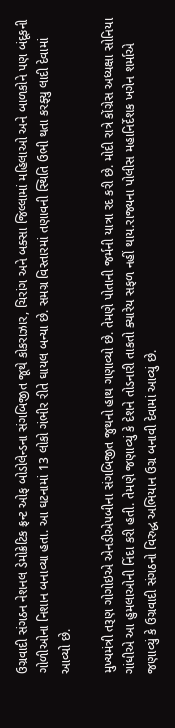ઉગ્રવાદી સંગઠન નેશનલ ડેમોક્રેટિક ફ્રન્ટ ઓફ બોડોલેન્ડના સંગબિજીત જૂથે કોકરાઝાર, ચિરાંગ અને બક્સા જિલ્લામાં મહિલાઓ અને બાળકોને પણ બંદૂકની ગોળીઓના નિશાન બનાવ્યા હતા. આ ઘટનામાં 13 લોકો ગંભીર રીતે ઘાયલ બન્યા છે. સમગ્ર વિસ્તારમાં તણાવની સ્થિતિ ઉભી થતા કરફ્યુ લાદી દેવામાં આવ્યો છે.

મુખ્યમંત્રી તરૂણ ગોગોઇએ એનડીએપબીના સંગબિજીત જુથનો હાથ ગણાવ્યો છે. તેમણે પોતાની જર્મની યાત્રા રદ કરી છે. મોદી રાત્રે કોંગ્રેસ અધ્યક્ષા સોનિયા ગાંધીએ આ હુમલાઓની નિંદા કરી હતી. તેમણે જણાવ્યું કે દેશને તોડનારી તાકતો ક્યારેય સફળ નહીં થાય.રાજ્યના પોલીસ મહાનિર્દેશક ખગેન શર્માએ જણાવ્યું કે ઉગ્રવાદી સંગઠનો વિરુદ્ધ અભિયાન ઉગ્ર બનાવી દેવામાં આવ્યું છે.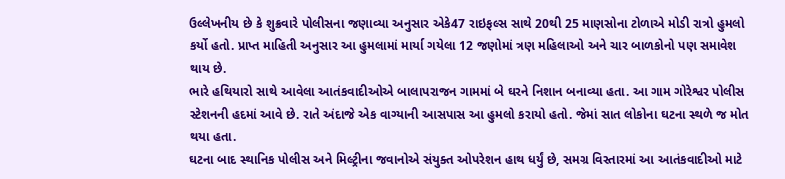ઉલ્લેખનીય છે કે શુક્રવારે પોલીસના જણાવ્યા અનુસાર એકે47 રાઇફલ્સ સાથે 20થી 25 માણસોના ટોળાએ મોડી રાત્રો હુમલો કર્યો હતો. પ્રાપ્ત માહિતી અનુસાર આ હુમલામાં માર્યા ગયેલા 12 જણોમાં ત્રણ મહિલાઓ અને ચાર બાળકોનો પણ સમાવેશ થાય છે.
ભારે હથિયારો સાથે આવેલા આતંકવાદીઓએ બાલાપરાજન ગામમાં બે ઘરને નિશાન બનાવ્યા હતા. આ ગામ ગોરેશ્વર પોલીસ સ્ટેશનની હદમાં આવે છે. રાતે અંદાજે એક વાગ્યાની આસપાસ આ હુમલો કરાયો હતો. જેમાં સાત લોકોના ઘટના સ્થળે જ મોત થયા હતા.
ઘટના બાદ સ્થાનિક પોલીસ અને મિલ્ટ્રીના જવાનોએ સંયુક્ત ઓપરેશન હાથ ધર્યું છે, સમગ્ર વિસ્તારમાં આ આતંકવાદીઓ માટે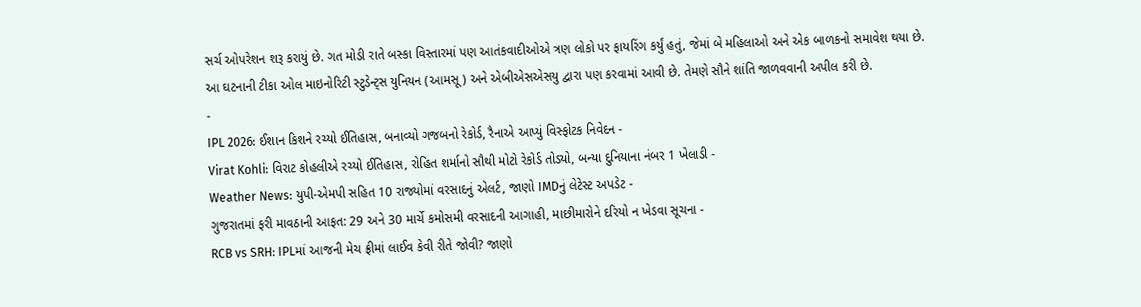સર્ચ ઓપરેશન શરૂ કરાયું છે. ગત મોડી રાતે બસ્કા વિસ્તારમાં પણ આતંકવાદીઓએ ત્રણ લોકો પર ફાયરિંગ કર્યું હતું, જેમાં બે મહિલાઓ અને એક બાળકનો સમાવેશ થયા છે.
આ ઘટનાની ટીકા ઓલ માઇનોરિટી સ્ટુડેન્ટ્સ યુનિયન (આમસૂ) અને એબીએસએસયુ દ્વારા પણ કરવામાં આવી છે. તેમણે સૌને શાંતિ જાળવવાની અપીલ કરી છે.
-
IPL 2026: ઈશાન કિશને રચ્યો ઈતિહાસ, બનાવ્યો ગજબનો રેકોર્ડ, રૈનાએ આપ્યું વિસ્ફોટક નિવેદન -
Virat Kohli: વિરાટ કોહલીએ રચ્યો ઈતિહાસ, રોહિત શર્માનો સૌથી મોટો રેકોર્ડ તોડ્યો, બન્યા દુનિયાના નંબર 1 ખેલાડી -
Weather News: યુપી-એમપી સહિત 10 રાજ્યોમાં વરસાદનું એલર્ટ, જાણો IMDનું લેટેસ્ટ અપડેટ -
ગુજરાતમાં ફરી માવઠાની આફત: 29 અને 30 માર્ચે કમોસમી વરસાદની આગાહી, માછીમારોને દરિયો ન ખેડવા સૂચના -
RCB vs SRH: IPLમાં આજની મેચ ફ્રીમાં લાઈવ કેવી રીતે જોવી? જાણો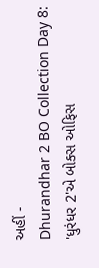અહીં -
Dhurandhar 2 BO Collection Day 8: 'ધુરંધર 2'એ બોક્સ ઓફિસ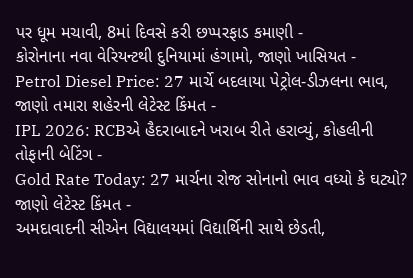પર ધૂમ મચાવી, 8માં દિવસે કરી છપ્પરફાડ કમાણી -
કોરોનાના નવા વેરિયન્ટથી દુનિયામાં હંગામો, જાણો ખાસિયત -
Petrol Diesel Price: 27 માર્ચે બદલાયા પેટ્રોલ-ડીઝલના ભાવ, જાણો તમારા શહેરની લેટેસ્ટ કિંમત -
IPL 2026: RCBએ હૈદરાબાદને ખરાબ રીતે હરાવ્યું, કોહલીની તોફાની બેટિંગ -
Gold Rate Today: 27 માર્ચના રોજ સોનાનો ભાવ વધ્યો કે ઘટ્યો? જાણો લેટેસ્ટ કિંમત -
અમદાવાદની સીએન વિદ્યાલયમાં વિદ્યાર્થિની સાથે છેડતી,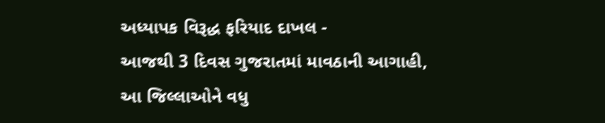અધ્યાપક વિરૂદ્ધ ફરિયાદ દાખલ -
આજથી 3 દિવસ ગુજરાતમાં માવઠાની આગાહી, આ જિલ્લાઓને વધુ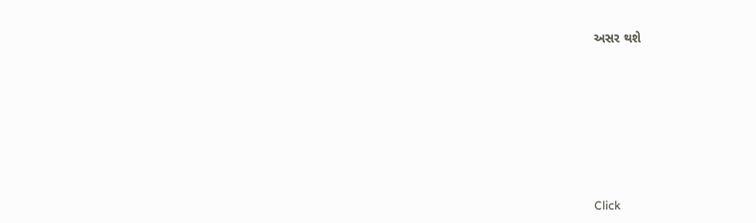અસર થશે








Click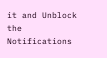it and Unblock the Notifications